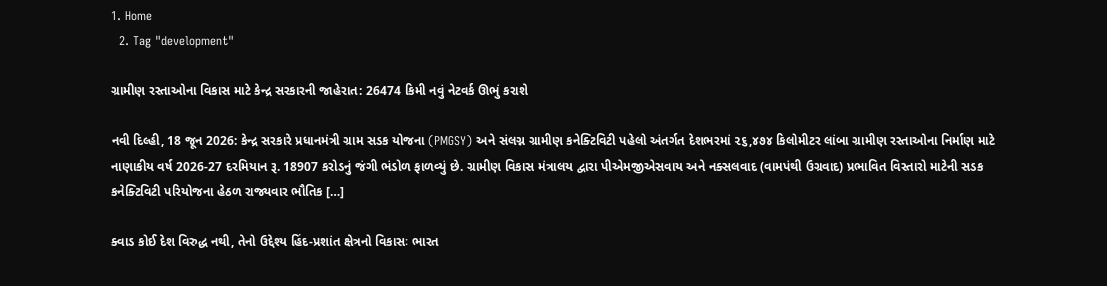1. Home
  2. Tag "development"

ગ્રામીણ રસ્તાઓના વિકાસ માટે કેન્દ્ર સરકારની જાહેરાત: 26474 કિમી નવું નેટવર્ક ઊભું કરાશે

નવી દિલ્હી, 18 જૂન 2026: કેન્દ્ર સરકારે પ્રધાનમંત્રી ગ્રામ સડક યોજના (PMGSY) અને સંલગ્ન ગ્રામીણ કનેક્ટિવિટી પહેલો અંતર્ગત દેશભરમાં ૨૬,૪૭૪ કિલોમીટર લાંબા ગ્રામીણ રસ્તાઓના નિર્માણ માટે નાણાકીય વર્ષ 2026-27 દરમિયાન રૂ. 18907 કરોડનું જંગી ભંડોળ ફાળવ્યું છે. ગ્રામીણ વિકાસ મંત્રાલય દ્વારા પીએમજીએસવાય અને નક્સલવાદ (વામપંથી ઉગ્રવાદ) પ્રભાવિત વિસ્તારો માટેની સડક કનેક્ટિવિટી પરિયોજના હેઠળ રાજ્યવાર ભૌતિક […]

ક્વાડ કોઈ દેશ વિરુદ્ધ નથી, તેનો ઉદ્દેશ્ય હિંદ-પ્રશાંત ક્ષેત્રનો વિકાસઃ ભારત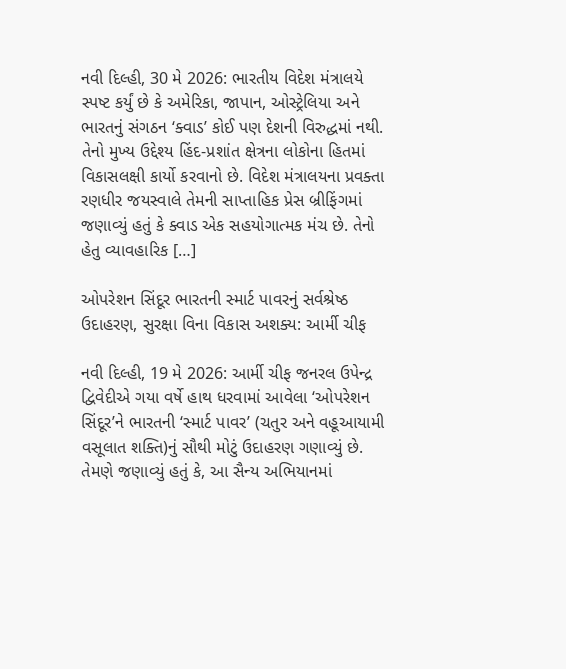નવી દિલ્હી, 30 મે 2026: ભારતીય વિદેશ મંત્રાલયે સ્પષ્ટ કર્યું છે કે અમેરિકા, જાપાન, ઓસ્ટ્રેલિયા અને ભારતનું સંગઠન ‘ક્વાડ’ કોઈ પણ દેશની વિરુદ્ધમાં નથી. તેનો મુખ્ય ઉદ્દેશ્ય હિંદ-પ્રશાંત ક્ષેત્રના લોકોના હિતમાં વિકાસલક્ષી કાર્યો કરવાનો છે. વિદેશ મંત્રાલયના પ્રવક્તા રણધીર જયસ્વાલે તેમની સાપ્તાહિક પ્રેસ બ્રીફિંગમાં જણાવ્યું હતું કે ક્વાડ એક સહયોગાત્મક મંચ છે. તેનો હેતુ વ્યાવહારિક […]

ઓપરેશન સિંદૂર ભારતની સ્માર્ટ પાવરનું સર્વશ્રેષ્ઠ ઉદાહરણ, સુરક્ષા વિના વિકાસ અશક્ય: આર્મી ચીફ

નવી દિલ્હી, 19 મે 2026: આર્મી ચીફ જનરલ ઉપેન્દ્ર દ્વિવેદીએ ગયા વર્ષે હાથ ધરવામાં આવેલા ‘ઓપરેશન સિંદૂર’ને ભારતની ‘સ્માર્ટ પાવર’ (ચતુર અને વહૂઆયામી વસૂલાત શક્તિ)નું સૌથી મોટું ઉદાહરણ ગણાવ્યું છે. તેમણે જણાવ્યું હતું કે, આ સૈન્ય અભિયાનમાં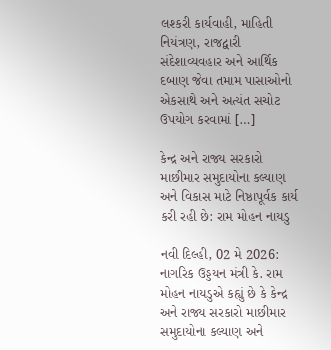લશ્કરી કાર્યવાહી, માહિતી નિયંત્રણ, રાજદ્વારી સંદેશાવ્યવહાર અને આર્થિક દબાણ જેવા તમામ પાસાઓનો એકસાથે અને અત્યંત સચોટ ઉપયોગ કરવામાં […]

કેન્દ્ર અને રાજ્ય સરકારો માછીમાર સમુદાયોના કલ્યાણ અને વિકાસ માટે નિષ્ઠાપૂર્વક કાર્ય કરી રહી છે: રામ મોહન નાયડુ

નવી દિલ્હી, 02 મે 2026: નાગરિક ઉડ્ડયન મંત્રી કે. રામ મોહન નાયડુએ કહ્યું છે કે કેન્દ્ર અને રાજ્ય સરકારો માછીમાર સમુદાયોના કલ્યાણ અને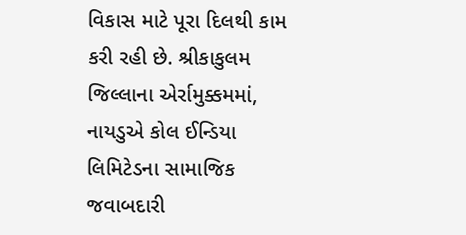વિકાસ માટે પૂરા દિલથી કામ કરી રહી છે. શ્રીકાકુલમ જિલ્લાના એર્રામુક્કમમાં, નાયડુએ કોલ ઈન્ડિયા લિમિટેડના સામાજિક જવાબદારી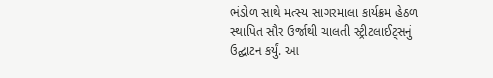ભંડોળ સાથે મત્સ્ય સાગરમાલા કાર્યક્રમ હેઠળ સ્થાપિત સૌર ઉર્જાથી ચાલતી સ્ટ્રીટલાઈટ્સનું ઉદ્ઘાટન કર્યું. આ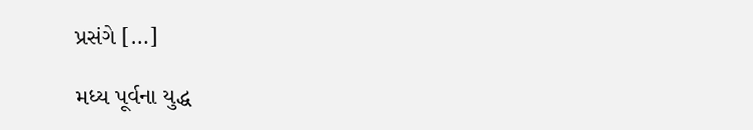પ્રસંગે […]

મધ્ય પૂર્વના યુદ્ધ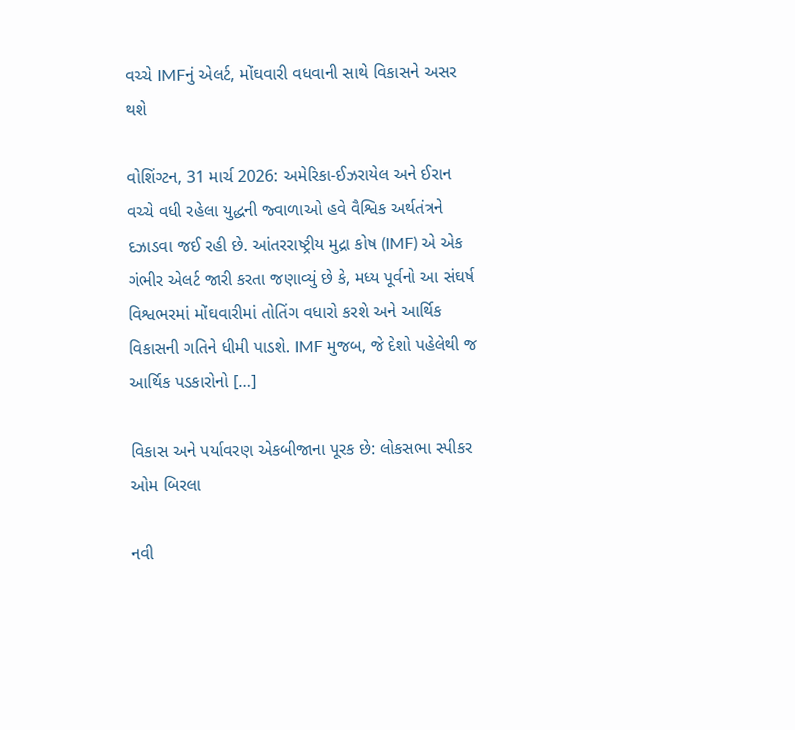વચ્ચે IMFનું એલર્ટ, મોંઘવારી વધવાની સાથે વિકાસને અસર થશે

વોશિંગ્ટન, 31 માર્ચ 2026: અમેરિકા-ઈઝરાયેલ અને ઈરાન વચ્ચે વધી રહેલા યુદ્ધની જ્વાળાઓ હવે વૈશ્વિક અર્થતંત્રને દઝાડવા જઈ રહી છે. આંતરરાષ્ટ્રીય મુદ્રા કોષ (IMF) એ એક ગંભીર એલર્ટ જારી કરતા જણાવ્યું છે કે, મધ્ય પૂર્વનો આ સંઘર્ષ વિશ્વભરમાં મોંઘવારીમાં તોતિંગ વધારો કરશે અને આર્થિક વિકાસની ગતિને ધીમી પાડશે. IMF મુજબ, જે દેશો પહેલેથી જ આર્થિક પડકારોનો […]

વિકાસ અને પર્યાવરણ એકબીજાના પૂરક છે: લોકસભા સ્પીકર ઓમ બિરલા

નવી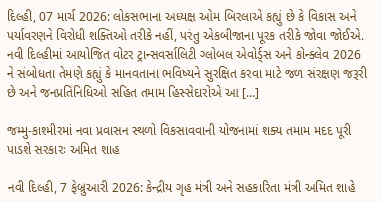દિલ્હી, 07 માર્ચ 2026: લોકસભાના અધ્યક્ષ ઓમ બિરલાએ કહ્યું છે કે વિકાસ અને પર્યાવરણને વિરોધી શક્તિઓ તરીકે નહીં, પરંતુ એકબીજાના પૂરક તરીકે જોવા જોઈએ. નવી દિલ્હીમાં આયોજિત વોટર ટ્રાન્સવર્સાલિટી ગ્લોબલ એવોર્ડ્સ અને કોન્ક્લેવ 2026 ને સંબોધતા તેમણે કહ્યું કે માનવતાના ભવિષ્યને સુરક્ષિત કરવા માટે જળ સંરક્ષણ જરૂરી છે અને જનપ્રતિનિધિઓ સહિત તમામ હિસ્સેદારોએ આ […]

જમ્મુ-કાશ્મીરમાં નવા પ્રવાસન સ્થળો વિકસાવવાની યોજનામાં શક્ય તમામ મદદ પૂરી પાડશે સરકારઃ અમિત શાહ

નવી દિલ્હી, 7 ફેબ્રુઆરી 2026: કેન્દ્રીય ગૃહ મંત્રી અને સહકારિતા મંત્રી અમિત શાહે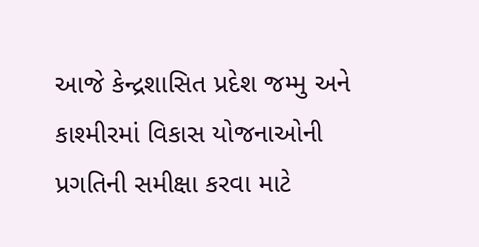આજે કેન્દ્રશાસિત પ્રદેશ જમ્મુ અને કાશ્મીરમાં વિકાસ યોજનાઓની પ્રગતિની સમીક્ષા કરવા માટે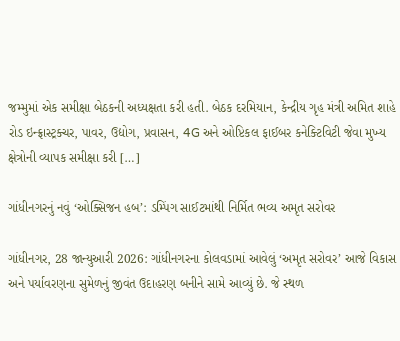જમ્મુમાં એક સમીક્ષા બેઠકની અધ્યક્ષતા કરી હતી. બેઠક દરમિયાન, કેન્દ્રીય ગૃહ મંત્રી અમિત શાહે રોડ ઇન્ફ્રાસ્ટ્રક્ચર, પાવર, ઉદ્યોગ, પ્રવાસન, 4G અને ઓપ્ટિકલ ફાઈબર કનેક્ટિવિટી જેવા મુખ્ય ક્ષેત્રોની વ્યાપક સમીક્ષા કરી […]

ગાંધીનગરનું નવું ‘ઓક્સિજન હબ’: ડમ્પિંગ સાઈટમાંથી નિર્મિત ભવ્ય અમૃત સરોવર

ગાંધીનગર, 28 જાન્યુઆરી 2026: ગાંધીનગરના કોલવડામાં આવેલું ‘અમૃત સરોવર’ આજે વિકાસ અને પર્યાવરણના સુમેળનું જીવંત ઉદાહરણ બનીને સામે આવ્યું છે. જે સ્થળ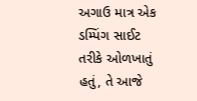અગાઉ માત્ર એક ડમ્પિંગ સાઈટ તરીકે ઓળખાતું હતું, તે આજે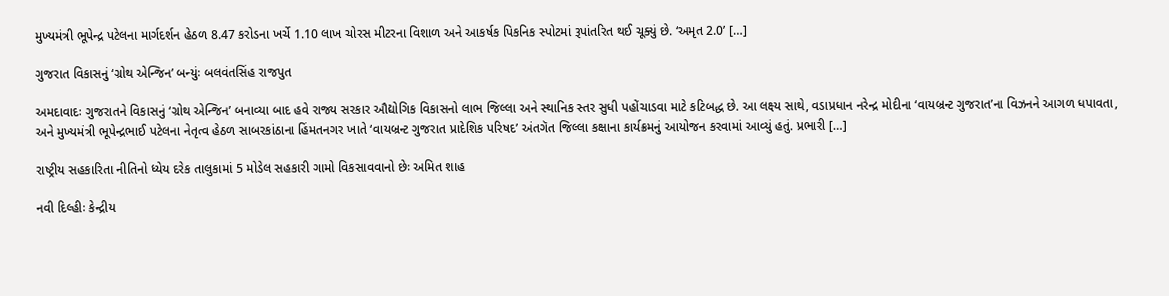મુખ્યમંત્રી ભૂપેન્દ્ર પટેલના માર્ગદર્શન હેઠળ 8.47 કરોડના ખર્ચે 1.10 લાખ ચોરસ મીટરના વિશાળ અને આકર્ષક પિકનિક સ્પોટમાં રૂપાંતરિત થઈ ચૂક્યું છે. ‘અમૃત 2.0’ […]

ગુજરાત વિકાસનું ‘ગ્રોથ એન્જિન’ બન્યુંઃ બલવંતસિંહ રાજપુત

અમદાવાદઃ ગુજરાતને વિકાસનું ‘ગ્રોથ એન્જિન’ બનાવ્યા બાદ હવે રાજ્ય સરકાર ઔદ્યોગિક વિકાસનો લાભ જિલ્લા અને સ્થાનિક સ્તર સુધી પહોંચાડવા માટે કટિબદ્ધ છે. આ લક્ષ્ય સાથે, વડાપ્રધાન નરેન્દ્ર મોદીના ‘વાયબ્રન્ટ ગુજરાત’ના વિઝનને આગળ ધપાવતા, અને મુખ્યમંત્રી ભૂપેન્દ્રભાઈ પટેલના નેતૃત્વ હેઠળ સાબરકાંઠાના હિંમતનગર ખાતે ‘વાયબ્રન્ટ ગુજરાત પ્રાદેશિક પરિષદ’ અંતગૅત જિલ્લા કક્ષાના કાર્યક્રમનું આયોજન કરવામાં આવ્યું હતું. પ્રભારી […]

રાષ્ટ્રીય સહકારિતા નીતિનો ધ્યેય દરેક તાલુકામાં 5 મોડેલ સહકારી ગામો વિકસાવવાનો છેઃ અમિત શાહ

નવી દિલ્હીઃ કેન્દ્રીય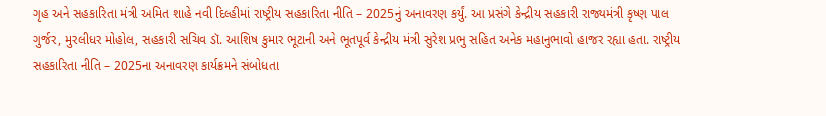ગૃહ અને સહકારિતા મંત્રી અમિત શાહે નવી દિલ્હીમાં રાષ્ટ્રીય સહકારિતા નીતિ – 2025નું અનાવરણ કર્યું. આ પ્રસંગે કેન્દ્રીય સહકારી રાજ્યમંત્રી કૃષ્ણ પાલ ગુર્જર, મુરલીધર મોહોલ, સહકારી સચિવ ડૉ. આશિષ કુમાર ભૂટાની અને ભૂતપૂર્વ કેન્દ્રીય મંત્રી સુરેશ પ્રભુ સહિત અનેક મહાનુભાવો હાજર રહ્યા હતા. રાષ્ટ્રીય સહકારિતા નીતિ – 2025ના અનાવરણ કાર્યક્રમને સંબોધતા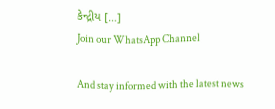કેન્દ્રીય […]
Join our WhatsApp Channel

And stay informed with the latest news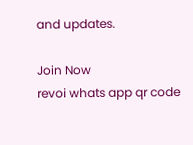and updates.

Join Now
revoi whats app qr code